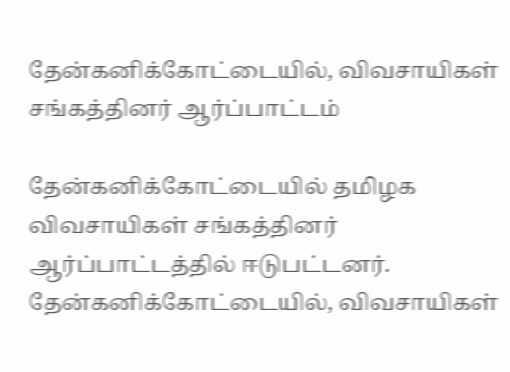தேன்கனிக்கோட்டையில், விவசாயிகள் சங்கத்தினர் ஆர்ப்பாட்டம்

தேன்கனிக்கோட்டையில் தமிழக விவசாயிகள் சங்கத்தினர் ஆர்ப்பாட்டத்தில் ஈடுபட்டனர்.
தேன்கனிக்கோட்டையில், விவசாயிகள்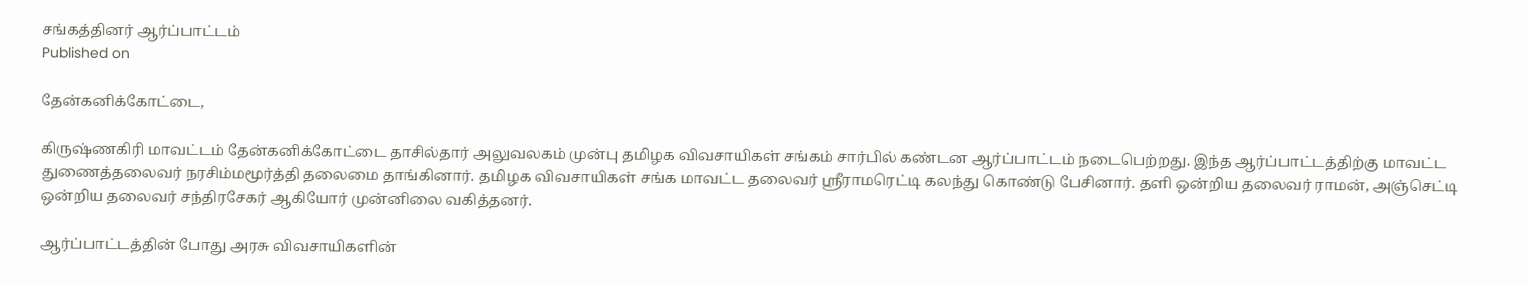சங்கத்தினர் ஆர்ப்பாட்டம்
Published on

தேன்கனிக்கோட்டை,

கிருஷ்ணகிரி மாவட்டம் தேன்கனிக்கோட்டை தாசில்தார் அலுவலகம் முன்பு தமிழக விவசாயிகள் சங்கம் சார்பில் கண்டன ஆர்ப்பாட்டம் நடைபெற்றது. இந்த ஆர்ப்பாட்டத்திற்கு மாவட்ட துணைத்தலைவர் நரசிம்மமூர்த்தி தலைமை தாங்கினார். தமிழக விவசாயிகள் சங்க மாவட்ட தலைவர் ஸ்ரீராமரெட்டி கலந்து கொண்டு பேசினார். தளி ஒன்றிய தலைவர் ராமன், அஞ்செட்டி ஒன்றிய தலைவர் சந்திரசேகர் ஆகியோர் முன்னிலை வகித்தனர்.

ஆர்ப்பாட்டத்தின் போது அரசு விவசாயிகளின்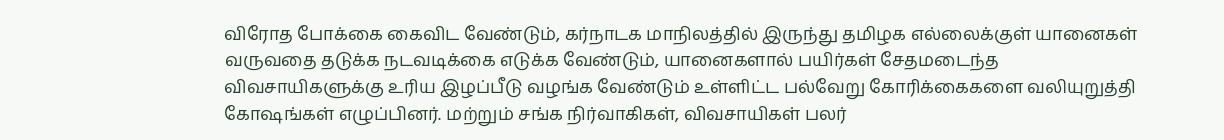விரோத போக்கை கைவிட வேண்டும், கர்நாடக மாநிலத்தில் இருந்து தமிழக எல்லைக்குள் யானைகள் வருவதை தடுக்க நடவடிக்கை எடுக்க வேண்டும், யானைகளால் பயிர்கள் சேதமடைந்த விவசாயிகளுக்கு உரிய இழப்பீடு வழங்க வேண்டும் உள்ளிட்ட பல்வேறு கோரிக்கைகளை வலியுறுத்தி கோஷங்கள் எழுப்பினர். மற்றும் சங்க நிர்வாகிகள், விவசாயிகள் பலர்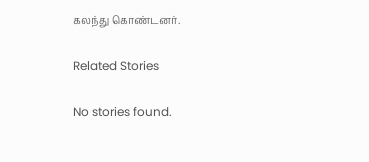கலந்து கொண்டனர்.

Related Stories

No stories found.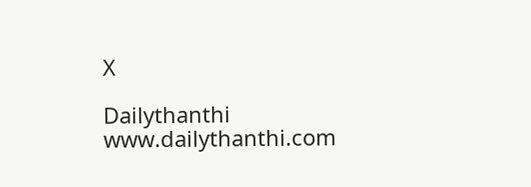X

Dailythanthi
www.dailythanthi.com